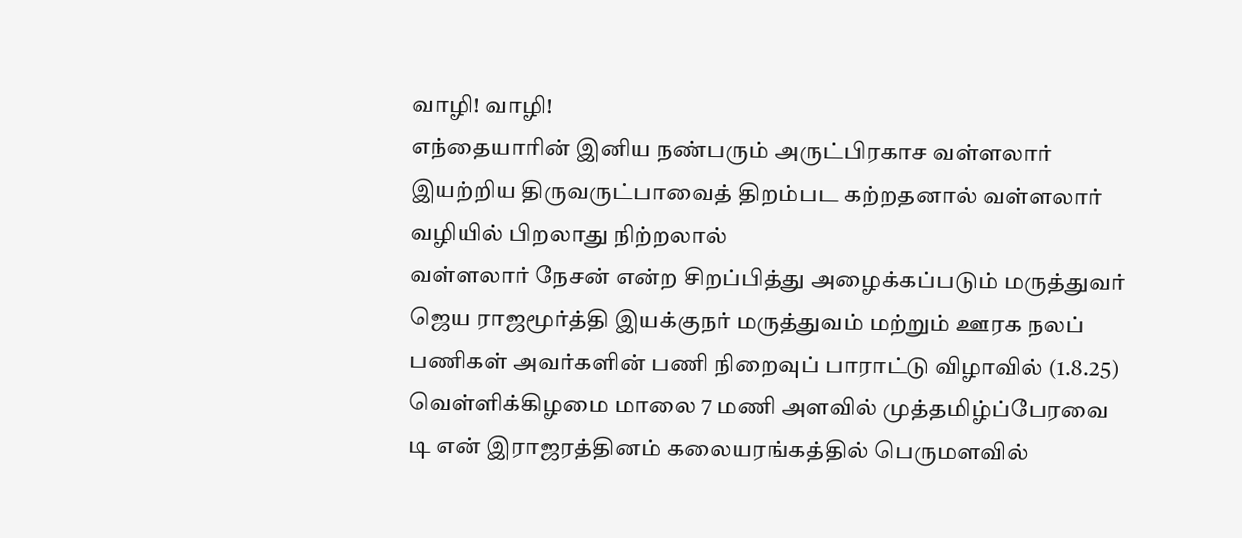வாழி! வாழி!
எந்தையாரின் இனிய நண்பரும் அருட்பிரகாச வள்ளலார் இயற்றிய திருவருட்பாவைத் திறம்பட கற்றதனால் வள்ளலார் வழியில் பிறலாது நிற்றலால்
வள்ளலார் நேசன் என்ற சிறப்பித்து அழைக்கப்படும் மருத்துவர்
ஜெய ராஜமூர்த்தி இயக்குநர் மருத்துவம் மற்றும் ஊரக நலப் பணிகள் அவர்களின் பணி நிறைவுப் பாராட்டு விழாவில் (1.8.25) வெள்ளிக்கிழமை மாலை 7 மணி அளவில் முத்தமிழ்ப்பேரவை
டி என் இராஜரத்தினம் கலையரங்கத்தில் பெருமளவில்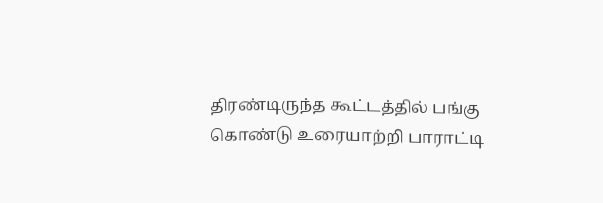திரண்டிருந்த கூட்டத்தில் பங்கு கொண்டு உரையாற்றி பாராட்டி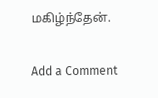மகிழ்ந்தேன்.

Add a Comment